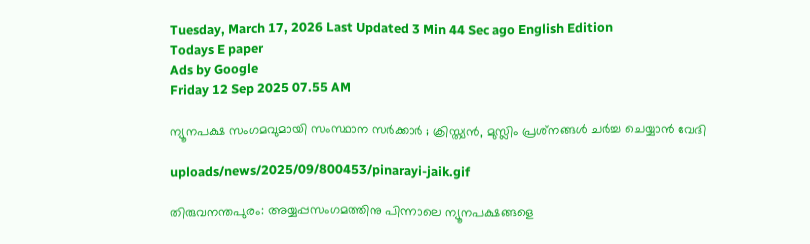Tuesday, March 17, 2026 Last Updated 3 Min 44 Sec ago English Edition
Todays E paper
Ads by Google
Friday 12 Sep 2025 07.55 AM

ന്യൂനപക്ഷ സംഗമവുമായി സംസ്ഥാന സര്‍ക്കാര്‍ ; ക്രിസ്ത്യന്‍, മുസ്ലിം പ്രശ്‌നങ്ങള്‍ ചര്‍ച്ച ചെയ്യാന്‍ വേദി

uploads/news/2025/09/800453/pinarayi-jaik.gif

തിരുവനന്തപുരം: അയ്യപ്പസംഗമത്തിനു പിന്നാലെ ന്യൂനപക്ഷങ്ങളെ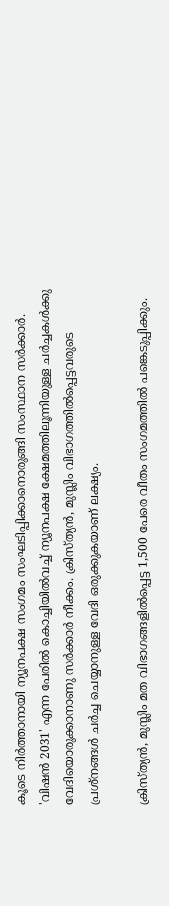കൂടെ നിര്‍ത്താനായി ന്യൂനപക്ഷ സംഗമം സംഘടിപ്പിക്കാനൊരുങ്ങി സംസ്ഥാന സര്‍ക്കാര്‍. 'വിഷന്‍ 2031' എന്ന പേരില്‍ കൊച്ചിയില്‍വച്ച് ന്യൂനപക്ഷ ക്ഷേമത്തിലൂന്നിയുള്ള ചര്‍ച്ചകള്‍ക്കു വേദിയൊരുക്കാനാണു സര്‍ക്കാര്‍ നീക്കം. ക്രിസ്ത്യന്‍, മുസ്ലിം വിഭാഗത്തില്‍പ്പെട്ടവരുടെ പ്രശ്‌നങ്ങള്‍ ചര്‍ച്ച ചെയ്യാനുള്ള വേദി ഒരുക്കുകയാണ് ലക്ഷ്യം.

ക്രിസ്ത്യന്‍, മുസ്ലിം മത വിഭാഗങ്ങളില്‍പ്പെട്ട 1,500 പേരെ വീതം സംഗമത്തില്‍ പങ്കെടുപ്പിക്കും.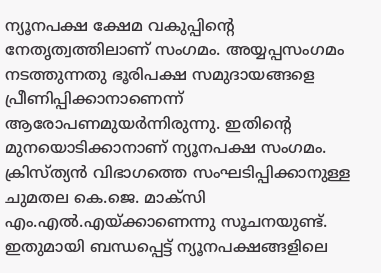ന്യൂനപക്ഷ ക്ഷേമ വകുപ്പിന്റെ നേതൃത്വത്തിലാണ് സംഗമം. അയ്യപ്പസംഗമം നടത്തുന്നതു ഭൂരിപക്ഷ സമുദായങ്ങളെ പ്രീണിപ്പിക്കാനാണെന്ന് ആരോപണമുയര്‍ന്നിരുന്നു. ഇതിന്റെ മുനയൊടിക്കാനാണ് ന്യൂനപക്ഷ സംഗമം. ക്രിസ്ത്യന്‍ വിഭാഗത്തെ സംഘടിപ്പിക്കാനുള്ള ചുമതല കെ.ജെ. മാക്‌സി എം.എല്‍.എയ്ക്കാണെന്നു സൂചനയുണ്ട്. ഇതുമായി ബന്ധപ്പെട്ട് ന്യൂനപക്ഷങ്ങളിലെ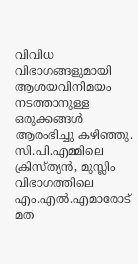വിവിധ വിഭാഗങ്ങളുമായി ആശയവിനിമയം നടത്താനുള്ള ഒരുക്കങ്ങള്‍ ആരംഭിച്ചു കഴിഞ്ഞു. സി.പി.എമ്മിലെ ക്രിസ്ത്യന്‍, മുസ്ലിം വിഭാഗത്തിലെ എം.എല്‍.എമാരോട് മത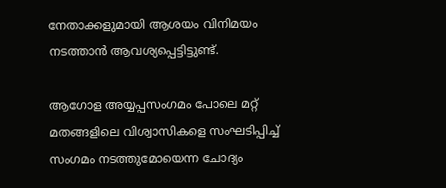നേതാക്കളുമായി ആശയം വിനിമയം നടത്താന്‍ ആവശ്യപ്പെട്ടിട്ടുണ്ട്.

ആഗോള അയ്യപ്പസംഗമം പോലെ മറ്റ് മതങ്ങളിലെ വിശ്വാസികളെ സംഘടിപ്പിച്ച് സംഗമം നടത്തുമോയെന്ന ചോദ്യം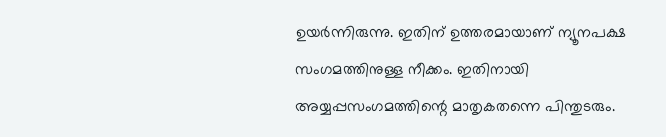ഉയര്‍ന്നിരുന്നു. ഇതിന് ഉത്തരമായാണ് ന്യൂനപക്ഷ സംഗമത്തിനുള്ള നീക്കം. ഇതിനായി അയ്യപ്പസംഗമത്തിന്റെ മാതൃകതന്നെ പിന്തുടരും.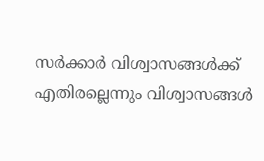സര്‍ക്കാര്‍ വിശ്വാസങ്ങള്‍ക്ക് എതിരല്ലെന്നും വിശ്വാസങ്ങള്‍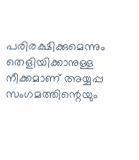പരിരക്ഷിക്കുമെന്നും തെളിയിക്കാനുള്ള നീക്കമാണ് അയ്യപ്പ സംഗമത്തിന്റെയും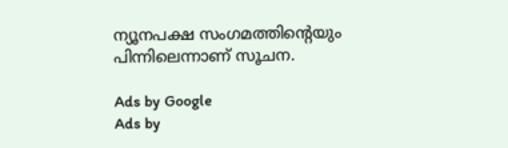ന്യൂനപക്ഷ സംഗമത്തിന്റെയും പിന്നിലെന്നാണ് സൂചന.

Ads by Google
Ads by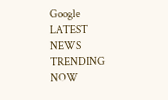Google
LATEST NEWS
TRENDING NOW